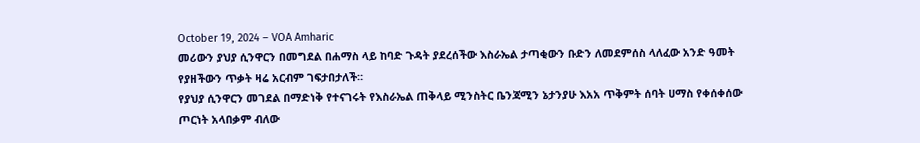October 19, 2024 – VOA Amharic
መሪውን ያህያ ሲንዋርን በመግደል በሐማስ ላይ ከባድ ጉዳት ያደረሰችው እስራኤል ታጣቂውን ቡድን ለመደምሰስ ላለፈው አንድ ዓመት የያዘችውን ጥቃት ዛሬ አርብም ገፍታበታለች።
የያህያ ሲንዋርን መገደል በማድነቅ የተናገሩት የእስራኤል ጠቅላይ ሚንስትር ቤንጃሚን ኔታንያሁ እአአ ጥቅምት ሰባት ሀማስ የቀሰቀሰው ጦርነት አላበቃም ብለው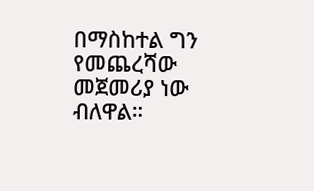በማስከተል ግን የመጨረሻው መጀመሪያ ነው ብለዋል።